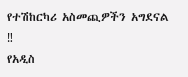የተሽከርካሪ አስመጪዎችን አግደናል
‼
የአዲስ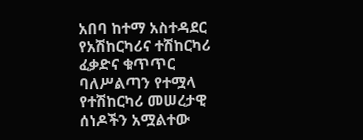አበባ ከተማ አስተዳደር የአሽከርካሪና ተሽከርካሪ ፈቃድና ቁጥጥር ባለሥልጣን የተሟላ የተሽከርካሪ መሠረታዊ ሰነዶችን አሟልተው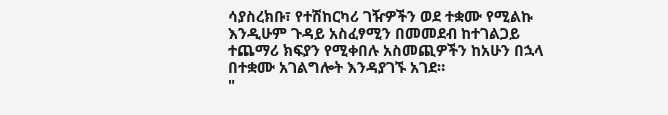ሳያስረክቡ፣ የተሽከርካሪ ገዥዎችን ወደ ተቋሙ የሚልኩ እንዲሁም ጉዳይ አስፈፃሚን በመመደብ ከተገልጋይ ተጨማሪ ክፍያን የሚቀበሉ አስመጪዎችን ከአሁን በኋላ በተቋሙ አገልግሎት እንዳያገኙ አገደ።
"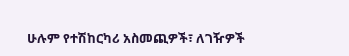ሁሉም የተሽከርካሪ አስመጪዎች፣ ለገዥዎች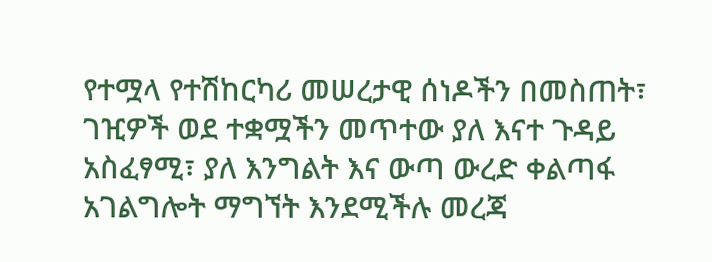የተሟላ የተሽከርካሪ መሠረታዊ ሰነዶችን በመስጠት፣ ገዢዎች ወደ ተቋሟችን መጥተው ያለ እናተ ጉዳይ አስፈፃሚ፣ ያለ እንግልት እና ውጣ ውረድ ቀልጣፋ አገልግሎት ማግኘት እንደሚችሉ መረጃ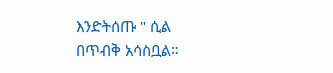እንድትሰጡ " ሲል በጥብቅ አሳስቧል።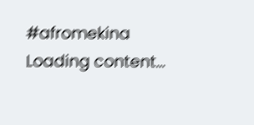#afromekina
Loading content...